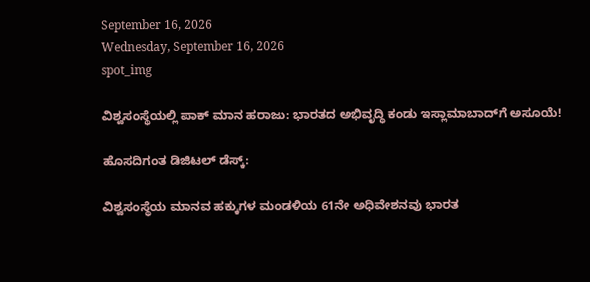September 16, 2026
Wednesday, September 16, 2026
spot_img

ವಿಶ್ವಸಂಸ್ಥೆಯಲ್ಲಿ ಪಾಕ್ ಮಾನ ಹರಾಜು: ಭಾರತದ ಅಭಿವೃದ್ಧಿ ಕಂಡು ಇಸ್ಲಾಮಾಬಾದ್‌ಗೆ ಅಸೂಯೆ!

ಹೊಸದಿಗಂತ ಡಿಜಿಟಲ್ ಡೆಸ್ಕ್:

ವಿಶ್ವಸಂಸ್ಥೆಯ ಮಾನವ ಹಕ್ಕುಗಳ ಮಂಡಳಿಯ 61ನೇ ಅಧಿವೇಶನವು ಭಾರತ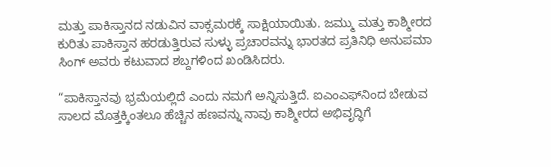ಮತ್ತು ಪಾಕಿಸ್ತಾನದ ನಡುವಿನ ವಾಕ್ಸಮರಕ್ಕೆ ಸಾಕ್ಷಿಯಾಯಿತು. ಜಮ್ಮು ಮತ್ತು ಕಾಶ್ಮೀರದ ಕುರಿತು ಪಾಕಿಸ್ತಾನ ಹರಡುತ್ತಿರುವ ಸುಳ್ಳು ಪ್ರಚಾರವನ್ನು ಭಾರತದ ಪ್ರತಿನಿಧಿ ಅನುಪಮಾ ಸಿಂಗ್ ಅವರು ಕಟುವಾದ ಶಬ್ದಗಳಿಂದ ಖಂಡಿಸಿದರು.

“ಪಾಕಿಸ್ತಾನವು ಭ್ರಮೆಯಲ್ಲಿದೆ ಎಂದು ನಮಗೆ ಅನ್ನಿಸುತ್ತಿದೆ. ಐಎಂಎಫ್‌ನಿಂದ ಬೇಡುವ ಸಾಲದ ಮೊತ್ತಕ್ಕಿಂತಲೂ ಹೆಚ್ಚಿನ ಹಣವನ್ನು ನಾವು ಕಾಶ್ಮೀರದ ಅಭಿವೃದ್ಧಿಗೆ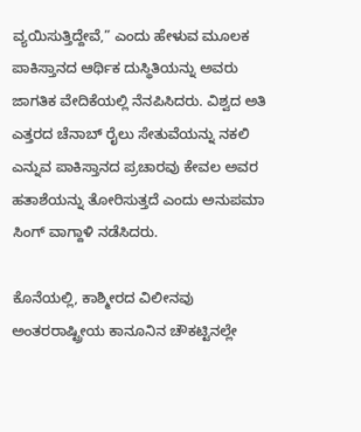ವ್ಯಯಿಸುತ್ತಿದ್ದೇವೆ,” ಎಂದು ಹೇಳುವ ಮೂಲಕ ಪಾಕಿಸ್ತಾನದ ಆರ್ಥಿಕ ದುಸ್ಥಿತಿಯನ್ನು ಅವರು ಜಾಗತಿಕ ವೇದಿಕೆಯಲ್ಲಿ ನೆನಪಿಸಿದರು. ವಿಶ್ವದ ಅತಿ ಎತ್ತರದ ಚೆನಾಬ್ ರೈಲು ಸೇತುವೆಯನ್ನು ನಕಲಿ ಎನ್ನುವ ಪಾಕಿಸ್ತಾನದ ಪ್ರಚಾರವು ಕೇವಲ ಅವರ ಹತಾಶೆಯನ್ನು ತೋರಿಸುತ್ತದೆ ಎಂದು ಅನುಪಮಾ ಸಿಂಗ್ ವಾಗ್ದಾಳಿ ನಡೆಸಿದರು.

ಕೊನೆಯಲ್ಲಿ, ಕಾಶ್ಮೀರದ ವಿಲೀನವು ಅಂತರರಾಷ್ಟ್ರೀಯ ಕಾನೂನಿನ ಚೌಕಟ್ಟಿನಲ್ಲೇ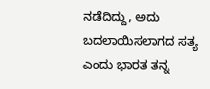ನಡೆದಿದ್ದು, ಅದು ಬದಲಾಯಿಸಲಾಗದ ಸತ್ಯ ಎಂದು ಭಾರತ ತನ್ನ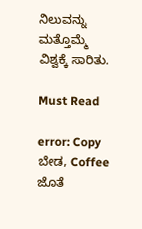ನಿಲುವನ್ನು ಮತ್ತೊಮ್ಮೆ ವಿಶ್ವಕ್ಕೆ ಸಾರಿತು.

Must Read

error: Copy ಬೇಡ, Coffee ಜೊತೆ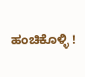ಹಂಚಿಕೊಳ್ಳಿ !